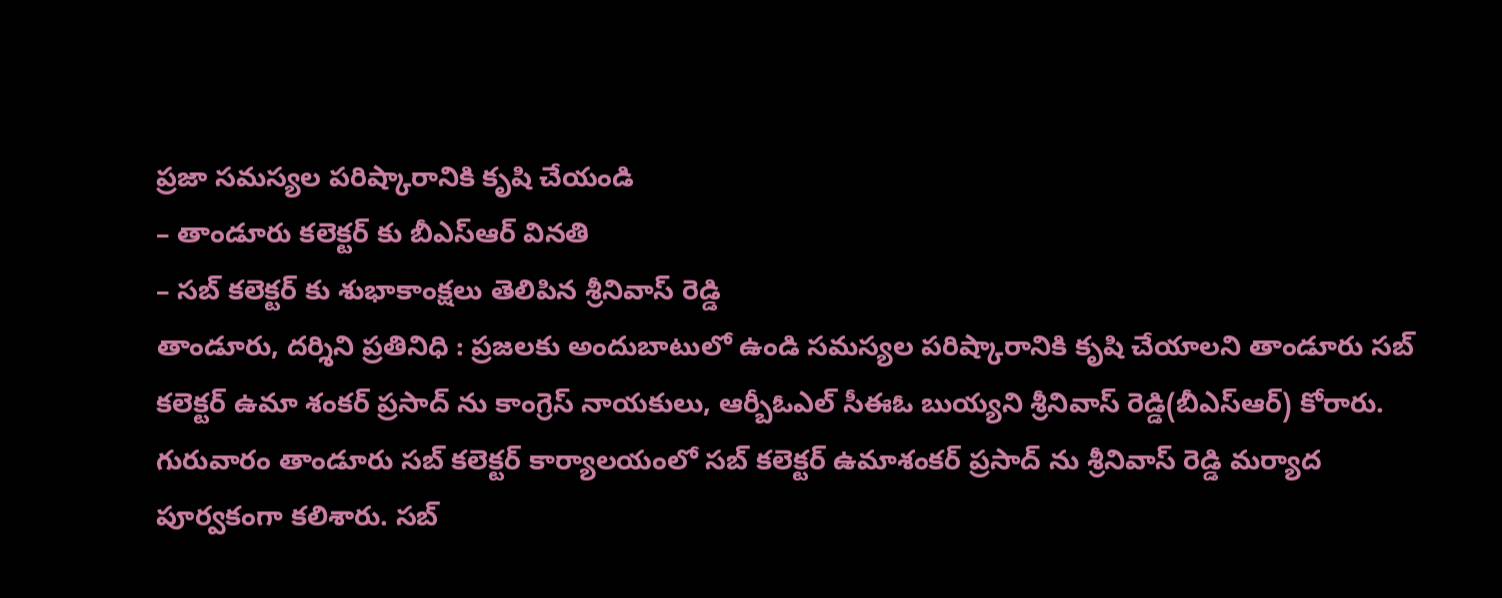ప్రజా సమస్యల పరిష్కారానికి కృషి చేయండి
– తాండూరు కలెక్టర్ కు బీఎస్ఆర్ వినతి
– సబ్ కలెక్టర్ కు శుభాకాంక్షలు తెలిపిన శ్రీనివాస్ రెడ్డి
తాండూరు, దర్శిని ప్రతినిధి : ప్రజలకు అందుబాటులో ఉండి సమస్యల పరిష్కారానికి కృషి చేయాలని తాండూరు సబ్ కలెక్టర్ ఉమా శంకర్ ప్రసాద్ ను కాంగ్రెస్ నాయకులు, ఆర్బీఓఎల్ సీఈఓ బుయ్యని శ్రీనివాస్ రెడ్డి(బీఎస్ఆర్) కోరారు. గురువారం తాండూరు సబ్ కలెక్టర్ కార్యాలయంలో సబ్ కలెక్టర్ ఉమాశంకర్ ప్రసాద్ ను శ్రీనివాస్ రెడ్డి మర్యాద పూర్వకంగా కలిశారు. సబ్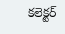కలెక్టర్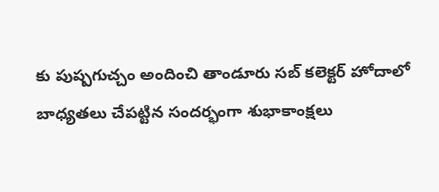కు పుష్పగుచ్చం అందించి తాండూరు సబ్ కలెక్టర్ హోదాలో బాధ్యతలు చేపట్టిన సందర్భంగా శుభాకాంక్షలు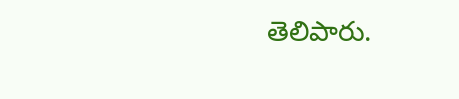తెలిపారు.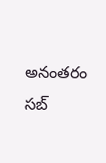అనంతరం సబ్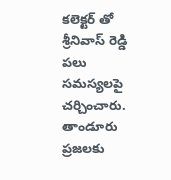కలెక్టర్ తో శ్రీనివాస్ రెడ్డి పలు సమస్యలపై చర్చించారు. తాండూరు ప్రజలకు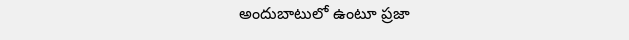అందుబాటులో ఉంటూ ప్రజా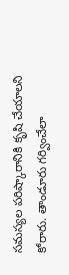సమస్యల పరిష్కారానికి కృషి చేయాలని కోరారు. తాండూరు గర్వించేలా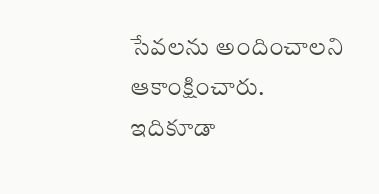సేవలను అందించాలని ఆకాంక్షించారు.
ఇదికూడా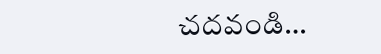చదవండి…